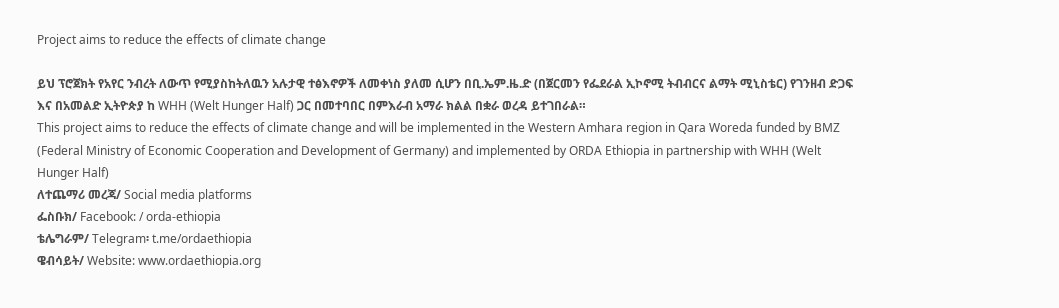Project aims to reduce the effects of climate change

ይህ ፕሮጀክት የአየር ንብረት ለውጥ የሚያስከትለዉን አሉታዊ ተፅእኖዎች ለመቀነስ ያለመ ሲሆን በቢ.ኤም.ዜ.ድ (በጀርመን የፌደራል ኢኮኖሚ ትብብርና ልማት ሚኒስቴር) የገንዘብ ድጋፍ እና በአመልድ ኢትዮጵያ ከ WHH (Welt Hunger Half) ጋር በመተባበር በምእራብ አማራ ክልል በቋራ ወረዳ ይተገበራል።
This project aims to reduce the effects of climate change and will be implemented in the Western Amhara region in Qara Woreda funded by BMZ (Federal Ministry of Economic Cooperation and Development of Germany) and implemented by ORDA Ethiopia in partnership with WHH (Welt Hunger Half)
ለተጨማሪ መረጃ/ Social media platforms
ፌስቡክ/ Facebook: / orda-ethiopia
ቴሌግራም/ Telegram፡ t.me/ordaethiopia
ዌብሳይት/ Website: www.ordaethiopia.org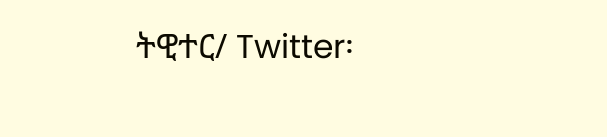ትዊተር/ Twitter፡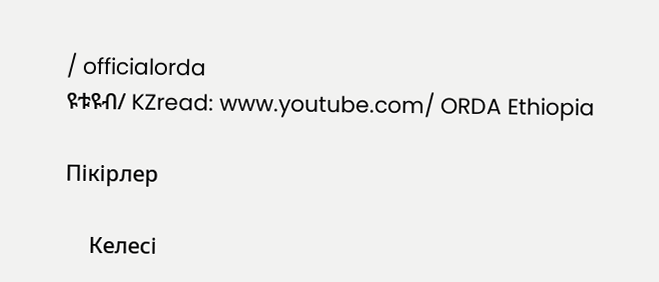/ officialorda
ዩቱዩብ/ KZread: www.youtube.com/ ORDA Ethiopia

Пікірлер

    Келесі